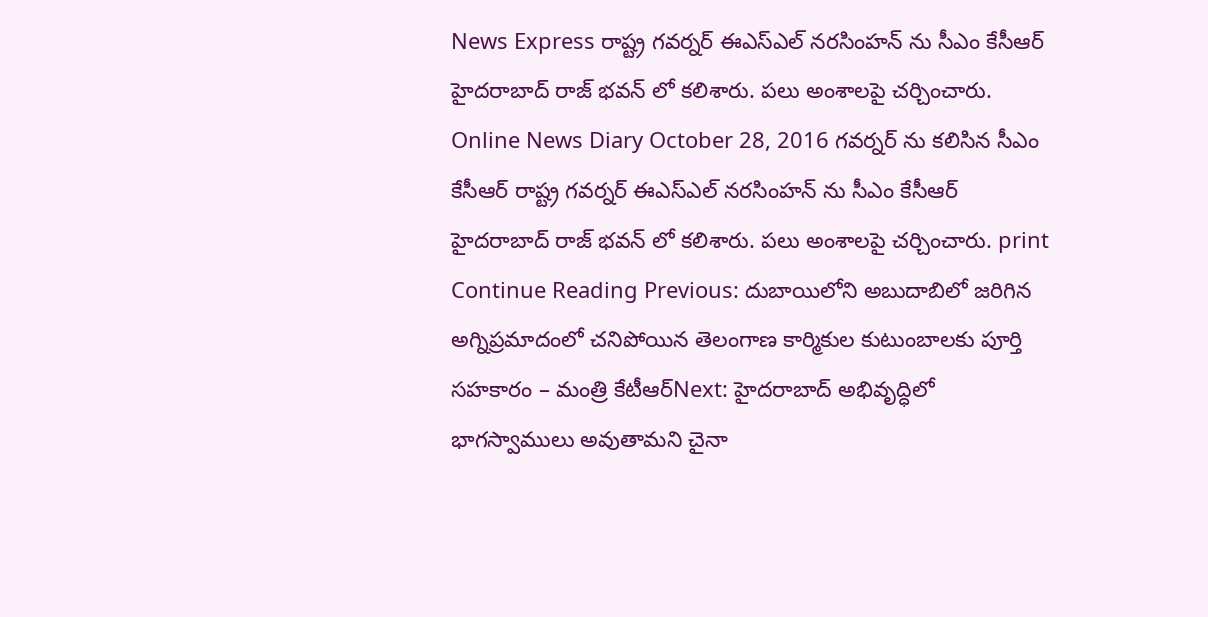News Express రాష్ట్ర గవర్నర్ ఈఎస్ఎల్ నరసింహన్ ను సీఎం కేసీఆర్ హైదరాబాద్ రాజ్ భవన్ లో కలిశారు. పలు అంశాలపై చర్చించారు. Online News Diary October 28, 2016 గవర్నర్ ను కలిసిన సీఎం కేసీఆర్ రాష్ట్ర గవర్నర్ ఈఎస్ఎల్ నరసింహన్ ను సీఎం కేసీఆర్ హైదరాబాద్ రాజ్ భవన్ లో కలిశారు. పలు అంశాలపై చర్చించారు. print Continue Reading Previous: దుబాయిలోని అబుదాబిలో జరిగిన అగ్నిప్రమాదంలో చనిపోయిన తెలంగాణ కార్మికుల కుటుంబాలకు పూర్తి సహకారం – మంత్రి కేటీఆర్Next: హైదరాబాద్ అభివృద్ధిలో భాగస్వాములు అవుతామని చైనా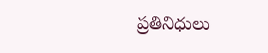ప్రతినిధులు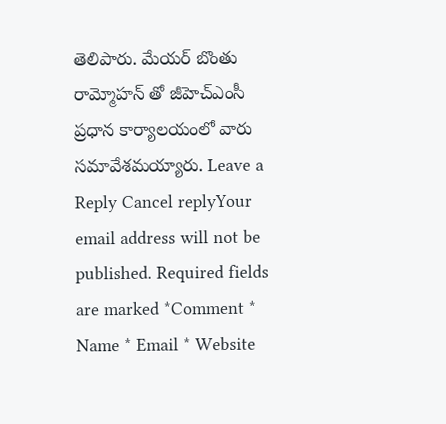తెలిపారు. మేయర్ బొంతు రామ్మోహన్ తో జీహెచ్ఎంసీ ప్రధాన కార్యాలయంలో వారు సమావేశమయ్యారు. Leave a Reply Cancel replyYour email address will not be published. Required fields are marked *Comment * Name * Email * Website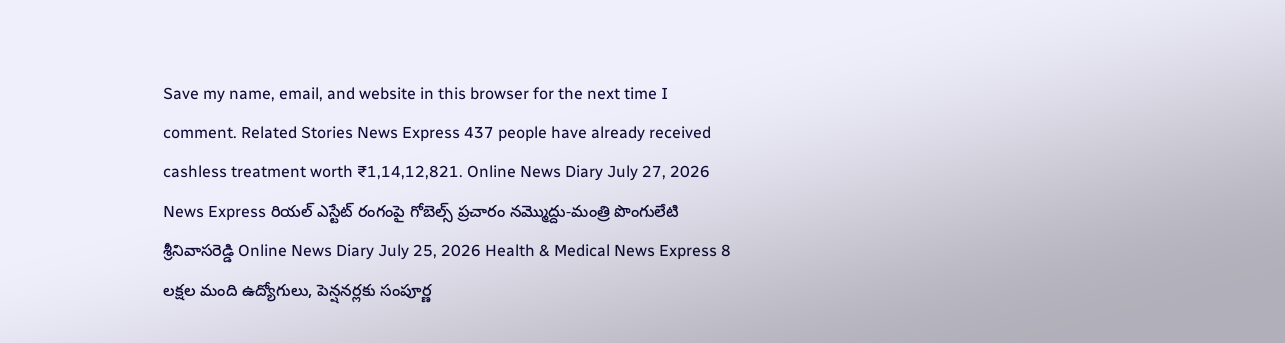Save my name, email, and website in this browser for the next time I comment. Related Stories News Express 437 people have already received cashless treatment worth ₹1,14,12,821. Online News Diary July 27, 2026 News Express రియల్ ఎస్టేట్ రంగంపై గోబెల్స్ ప్రచారం నమ్మొద్దు-మంత్రి పొంగులేటి శ్రీనివాసరెడ్డి Online News Diary July 25, 2026 Health & Medical News Express 8 లక్షల మంది ఉద్యోగులు, పెన్షనర్లకు సంపూర్ణ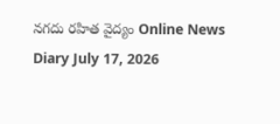నగదు రహిత వైద్యం Online News Diary July 17, 2026